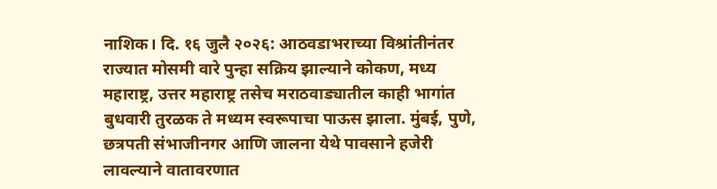नाशिक। दि. १६ जुलै २०२६: आठवडाभराच्या विश्रांतीनंतर राज्यात मोसमी वारे पुन्हा सक्रिय झाल्याने कोकण, मध्य महाराष्ट्र, उत्तर महाराष्ट्र तसेच मराठवाड्यातील काही भागांत बुधवारी तुरळक ते मध्यम स्वरूपाचा पाऊस झाला. मुंबई, पुणे, छत्रपती संभाजीनगर आणि जालना येथे पावसाने हजेरी लावल्याने वातावरणात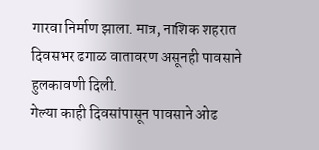गारवा निर्माण झाला. मात्र, नाशिक शहरात दिवसभर ढगाळ वातावरण असूनही पावसाने हुलकावणी दिली.
गेल्या काही दिवसांपासून पावसाने ओढ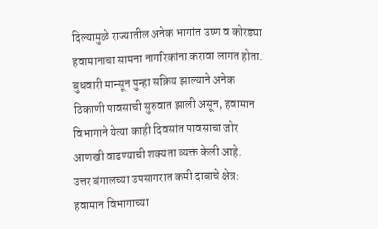दिल्यामुळे राज्यातील अनेक भागांत उष्ण व कोरड्या हवामानाचा सामना नागरिकांना करावा लागत होता. बुधवारी मान्सून पुन्हा सक्रिय झाल्याने अनेक ठिकाणी पावसाची सुरुवात झाली असून, हवामान विभागाने येत्या काही दिवसांत पावसाचा जोर आणखी वाढण्याची शक्यता व्यक्त केली आहे.
उत्तर बंगालच्या उपसागरात कमी दाबाचे क्षेत्र:
हवामान विभागाच्या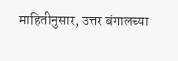माहितीनुसार, उत्तर बंगालच्या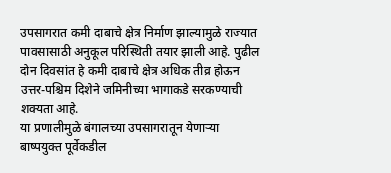उपसागरात कमी दाबाचे क्षेत्र निर्माण झाल्यामुळे राज्यात पावसासाठी अनुकूल परिस्थिती तयार झाली आहे. पुढील दोन दिवसांत हे कमी दाबाचे क्षेत्र अधिक तीव्र होऊन उत्तर-पश्चिम दिशेने जमिनीच्या भागाकडे सरकण्याची शक्यता आहे.
या प्रणालीमुळे बंगालच्या उपसागरातून येणाऱ्या बाष्पयुक्त पूर्वेकडील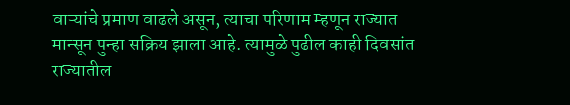वाऱ्यांचे प्रमाण वाढले असून, त्याचा परिणाम म्हणून राज्यात मान्सून पुन्हा सक्रिय झाला आहे. त्यामुळे पुढील काही दिवसांत राज्यातील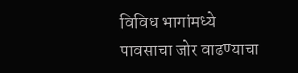विविध भागांमध्ये पावसाचा जोर वाढण्याचा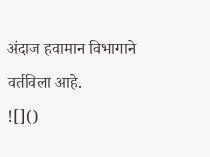अंदाज हवामान विभागाने वर्तविला आहे.
![]()